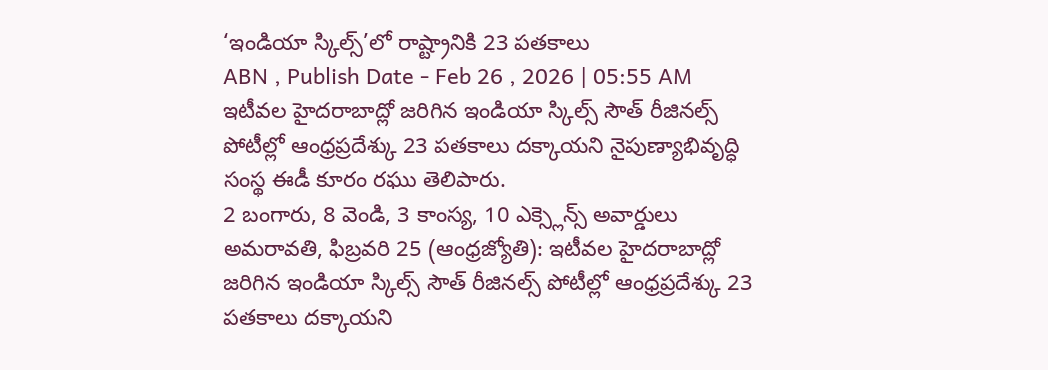‘ఇండియా స్కిల్స్’లో రాష్ట్రానికి 23 పతకాలు
ABN , Publish Date - Feb 26 , 2026 | 05:55 AM
ఇటీవల హైదరాబాద్లో జరిగిన ఇండియా స్కిల్స్ సౌత్ రీజినల్స్ పోటీల్లో ఆంధ్రప్రదేశ్కు 23 పతకాలు దక్కాయని నైపుణ్యాభివృద్ధి సంస్థ ఈడీ కూరం రఘు తెలిపారు.
2 బంగారు, 8 వెండి, 3 కాంస్య, 10 ఎక్స్లెన్స్ అవార్డులు
అమరావతి, ఫిబ్రవరి 25 (ఆంధ్రజ్యోతి): ఇటీవల హైదరాబాద్లో జరిగిన ఇండియా స్కిల్స్ సౌత్ రీజినల్స్ పోటీల్లో ఆంధ్రప్రదేశ్కు 23 పతకాలు దక్కాయని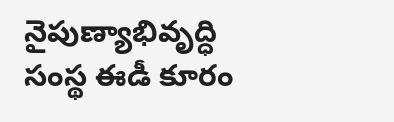నైపుణ్యాభివృద్ధి సంస్థ ఈడీ కూరం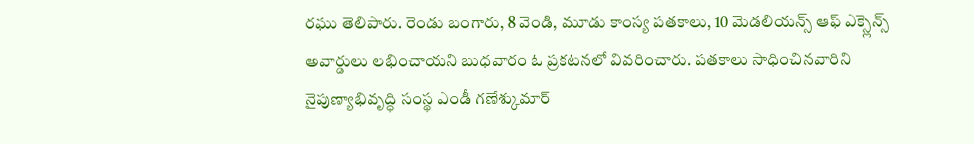రఘు తెలిపారు. రెండు బంగారు, 8 వెండి, మూడు కాంస్య పతకాలు, 10 మెడలియన్స్ ఆఫ్ ఎక్స్లెన్స్ అవార్డులు లభించాయని బుధవారం ఓ ప్రకటనలో వివరించారు. పతకాలు సాధించినవారిని నైపుణ్యాభివృద్ధి సంస్థ ఎండీ గణేశ్కుమార్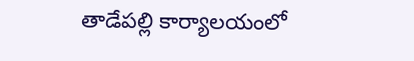తాడేపల్లి కార్యాలయంలో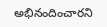అభినందించారని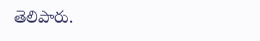తెలిపారు.